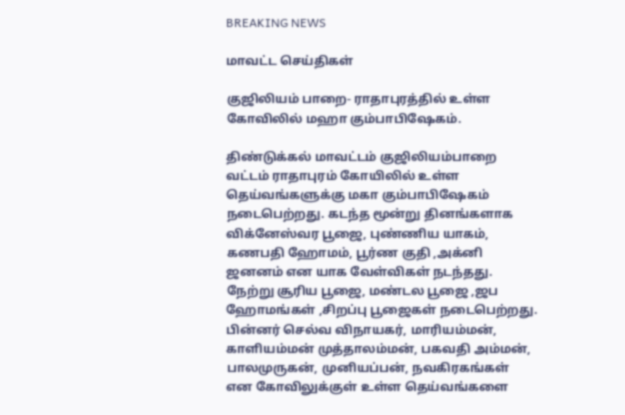BREAKING NEWS

மாவட்ட செய்திகள்

குஜிலியம் பாறை- ராதாபுரத்தில் உள்ள கோவிலில் மஹா கும்பாபிஷேகம்.

திண்டுக்கல் மாவட்டம் குஜிலியம்பாறை வட்டம் ராதாபுரம் கோயிலில் உள்ள தெய்வங்களுக்கு மகா கும்பாபிஷேகம் நடைபெற்றது. கடந்த மூன்று தினங்களாக விக்னேஸ்வர பூஜை, புண்ணிய யாகம், கணபதி ஹோமம், பூர்ண குதி ,அக்னி ஜனனம் என யாக வேள்விகள் நடந்தது. நேற்று சூரிய பூஜை, மண்டல பூஜை ,ஜப ஹோமங்கள் ,சிறப்பு பூஜைகள் நடைபெற்றது. பின்னர் செல்வ விநாயகர், மாரியம்மன், காளியம்மன் முத்தாலம்மன், பகவதி அம்மன், பாலமுருகன், முனியப்பன், நவகிரகங்கள் என கோவிலுக்குள் உள்ள தெய்வங்களை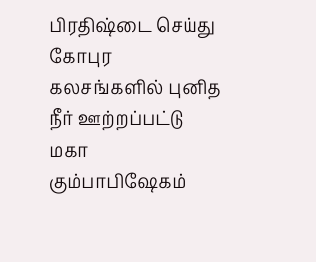பிரதிஷ்டை செய்து கோபுர கலசங்களில் புனித நீர் ஊற்றப்பட்டு மகா கும்பாபிஷேகம்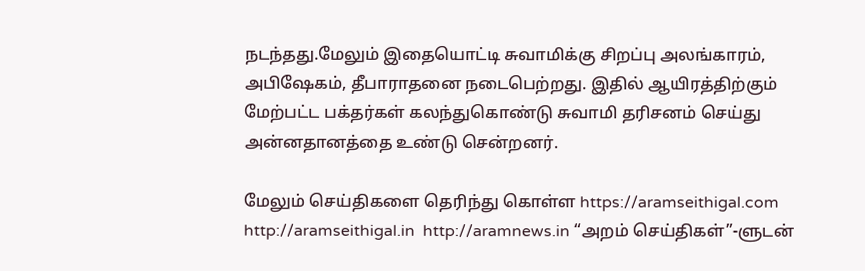நடந்தது.மேலும் இதையொட்டி சுவாமிக்கு சிறப்பு அலங்காரம், அபிஷேகம், தீபாராதனை நடைபெற்றது. இதில் ஆயிரத்திற்கும் மேற்பட்ட பக்தர்கள் கலந்துகொண்டு சுவாமி தரிசனம் செய்து அன்னதானத்தை உண்டு சென்றனர்.

மேலும் செய்திகளை தெரிந்து கொள்ள https://aramseithigal.com  http://aramseithigal.in  http://aramnews.in “அறம் செய்திகள்”-ளுடன்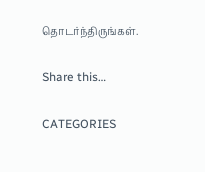தொடர்ந்திருங்கள்.

Share this…

CATEGORIES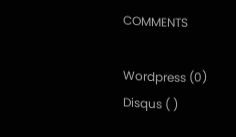COMMENTS

Wordpress (0)
Disqus ( )